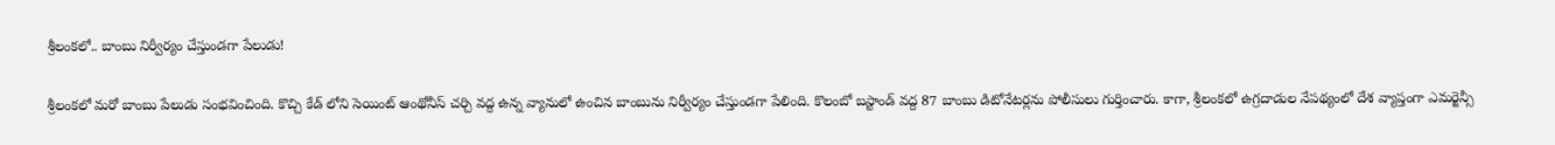శ్రీలంకలో.. బాంబు నిర్వీర్యం చేస్తుండగా పేలుడు!

శ్రీలంకలో మరో బాంబు పేలుడు సంభవించింది. కొచ్చి కేడ్ లోని సెయింట్ ఆంథోనీస్ చర్చి వద్ద ఉన్న వ్యానులో ఉంచిన బాంబును నిర్వీర్యం చేస్తుండగా పేలింది. కొలంబో బస్టాండ్ వద్ద 87 బాంబు డిటోనేటర్లను పోలీసులు గుర్తించారు. కాగా, శ్రీలంకలో ఉగ్రదాడుల నేపథ్యంలో దేశ వ్యాప్తంగా ఎమర్జెన్సీ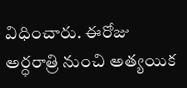విధించారు. ఈరోజు అర్ధరాత్రి నుంచి అత్యయిక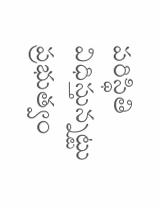పరిస్థితి విధిస్తున్నట్టు ప్రభుత్వం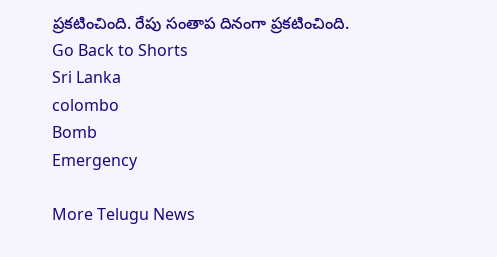ప్రకటించింది. రేపు సంతాప దినంగా ప్రకటించింది.
Go Back to Shorts
Sri Lanka
colombo
Bomb
Emergency

More Telugu News